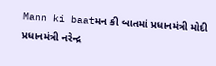Mann ki baatમન કી બાતમાં પ્રધાનમંત્રી મોદી પ્રધાનમંત્રી નરેન્દ્ર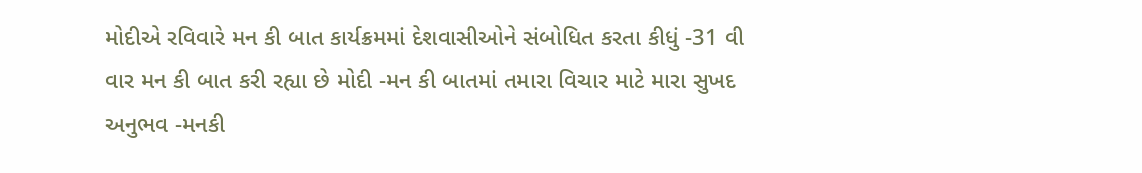મોદીએ રવિવારે મન કી બાત કાર્યક્રમમાં દેશવાસીઓને સંબોધિત કરતા કીધું -31 વી વાર મન કી બાત કરી રહ્યા છે મોદી -મન કી બાતમાં તમારા વિચાર માટે મારા સુખદ અનુભવ -મનકી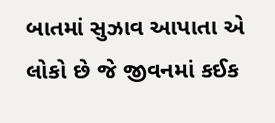બાતમાં સુઝાવ આપાતા એ લોકો છે જે જીવનમાં કઈક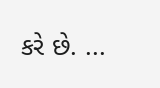કરે છે. ...